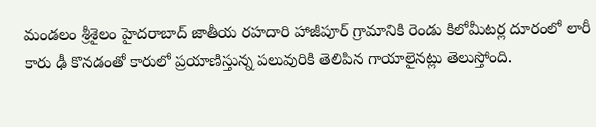మండలం శ్రీశైలం హైదరాబాద్ జాతీయ రహదారి హాజీపూర్ గ్రామానికి రెండు కిలోమీటర్ల దూరంలో లారీ కారు ఢీ కొనడంతో కారులో ప్రయాణిస్తున్న పలువురికి తెలిపిన గాయాలైనట్లు తెలుస్తోంది.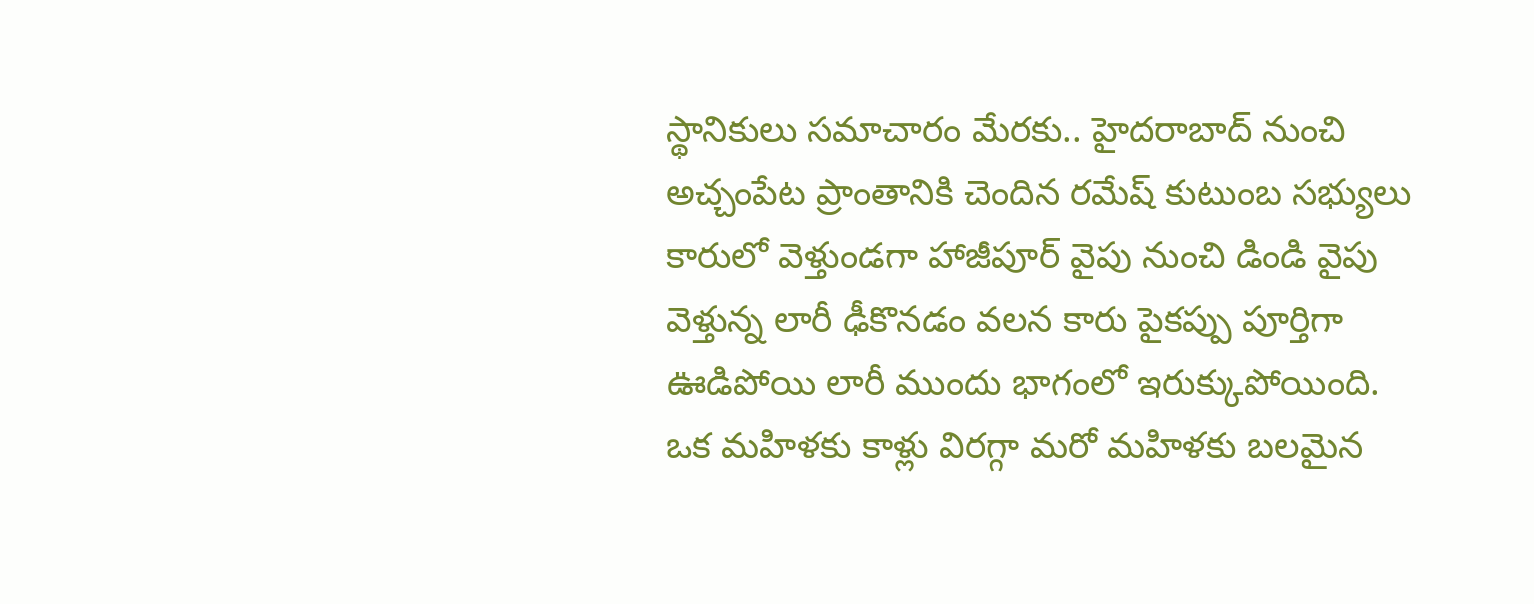స్థానికులు సమాచారం మేరకు.. హైదరాబాద్ నుంచి అచ్చంపేట ప్రాంతానికి చెందిన రమేష్ కుటుంబ సభ్యులు కారులో వెళ్తుండగా హాజీపూర్ వైపు నుంచి డిండి వైపు వెళ్తున్న లారీ ఢీకొనడం వలన కారు పైకప్పు పూర్తిగా ఊడిపోయి లారీ ముందు భాగంలో ఇరుక్కుపోయింది. ఒక మహిళకు కాళ్లు విరగ్గా మరో మహిళకు బలమైన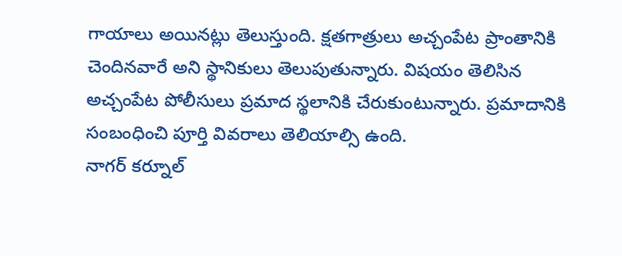గాయాలు అయినట్లు తెలుస్తుంది. క్షతగాత్రులు అచ్చంపేట ప్రాంతానికి చెందినవారే అని స్థానికులు తెలుపుతున్నారు. విషయం తెలిసిన అచ్చంపేట పోలీసులు ప్రమాద స్థలానికి చేరుకుంటున్నారు. ప్రమాదానికి సంబంధించి పూర్తి వివరాలు తెలియాల్సి ఉంది.
నాగర్ కర్నూల్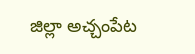జిల్లా అచ్చంపేట